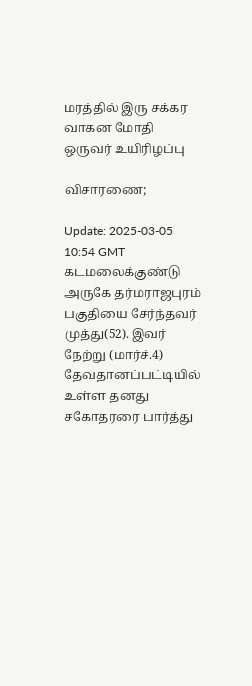மரத்தில் இரு சக்கர வாகன மோதி ஒருவர் உயிரிழப்பு

விசாரணை;

Update: 2025-03-05 10:54 GMT
கடமலைக்குண்டு அருகே தர்மராஜபுரம் பகுதியை சேர்ந்தவர் முத்து(52). இவர் நேற்று (மார்ச்.4) தேவதானப்பட்டியில் உள்ள தனது சகோதரரை பார்த்து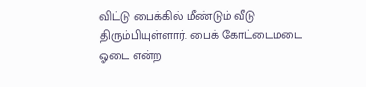விட்டு பைக்கில் மீண்டும் வீடு திரும்பியுள்ளார். பைக் கோட்டைமடை ஓடை என்ற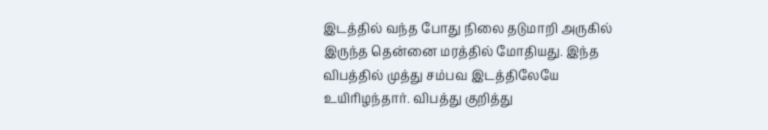இடத்தில் வந்த போது நிலை தடுமாறி அருகில் இருந்த தென்னை மரத்தில் மோதியது. இந்த விபத்தில் முத்து சம்பவ இடத்திலேயே உயிரிழந்தார். விபத்து குறித்து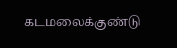கடமலைக்குண்டு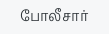போலீசார்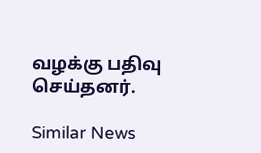வழக்கு பதிவு செய்தனர்.

Similar News